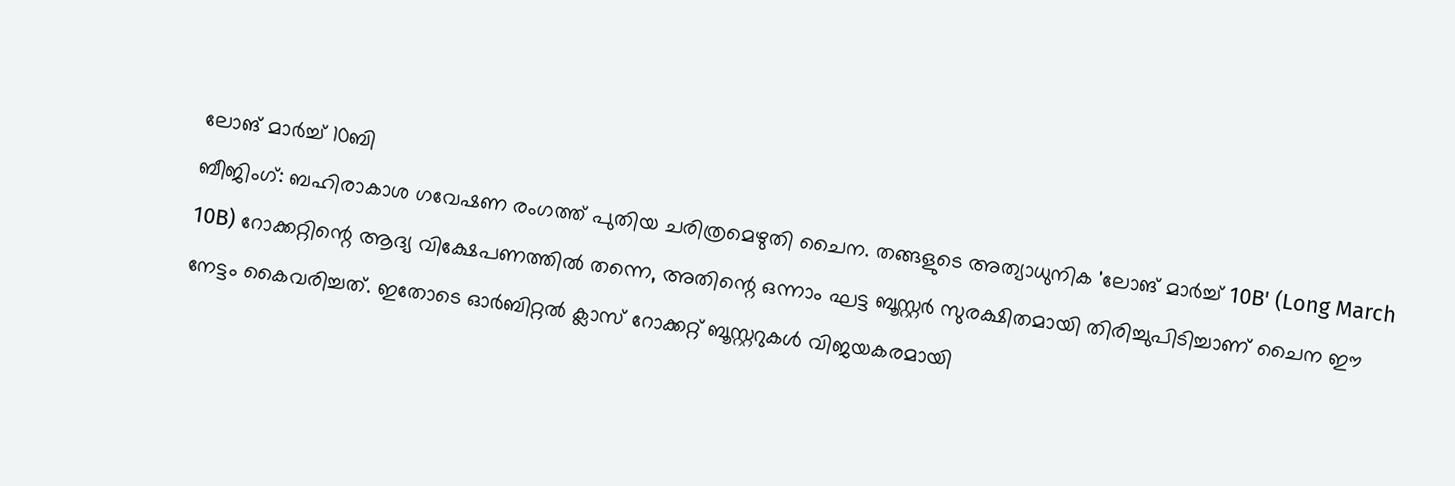ലോങ് മാർച്ച് 10ബി
ബീജിംഗ്: ബഹിരാകാശ ഗവേഷണ രംഗത്ത് പുതിയ ചരിത്രമെഴുതി ചൈന. തങ്ങളുടെ അത്യാധുനിക 'ലോങ് മാർച്ച് 10B' (Long March 10B) റോക്കറ്റിന്റെ ആദ്യ വിക്ഷേപണത്തിൽ തന്നെ, അതിന്റെ ഒന്നാം ഘട്ട ബൂസ്റ്റർ സുരക്ഷിതമായി തിരിച്ചുപിടിച്ചാണ് ചൈന ഈ നേട്ടം കൈവരിച്ചത്. ഇതോടെ ഓർബിറ്റൽ ക്ലാസ് റോക്കറ്റ് ബൂസ്റ്ററുകൾ വിജയകരമായി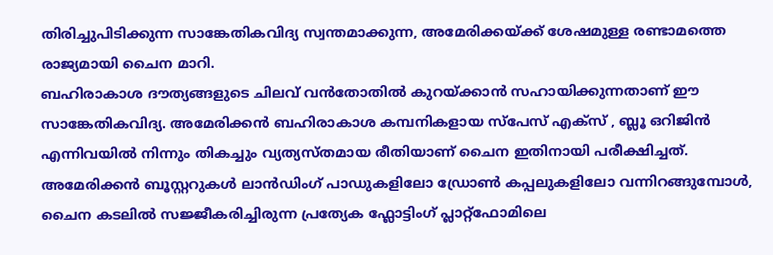തിരിച്ചുപിടിക്കുന്ന സാങ്കേതികവിദ്യ സ്വന്തമാക്കുന്ന, അമേരിക്കയ്ക്ക് ശേഷമുള്ള രണ്ടാമത്തെ രാജ്യമായി ചൈന മാറി.
ബഹിരാകാശ ദൗത്യങ്ങളുടെ ചിലവ് വൻതോതിൽ കുറയ്ക്കാൻ സഹായിക്കുന്നതാണ് ഈ സാങ്കേതികവിദ്യ. അമേരിക്കൻ ബഹിരാകാശ കമ്പനികളായ സ്പേസ് എക്സ് , ബ്ലൂ ഒറിജിൻ എന്നിവയിൽ നിന്നും തികച്ചും വ്യത്യസ്തമായ രീതിയാണ് ചൈന ഇതിനായി പരീക്ഷിച്ചത്.
അമേരിക്കൻ ബൂസ്റ്ററുകൾ ലാൻഡിംഗ് പാഡുകളിലോ ഡ്രോൺ കപ്പലുകളിലോ വന്നിറങ്ങുമ്പോൾ, ചൈന കടലിൽ സജ്ജീകരിച്ചിരുന്ന പ്രത്യേക ഫ്ലോട്ടിംഗ് പ്ലാറ്റ്ഫോമിലെ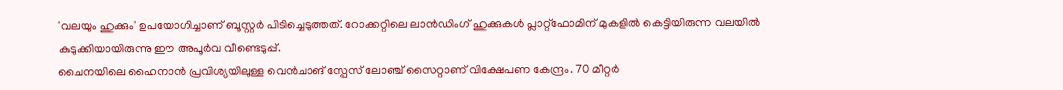'വലയും ഹുക്കും' ഉപയോഗിച്ചാണ് ബൂസ്റ്റർ പിടിച്ചെടുത്തത്. റോക്കറ്റിലെ ലാൻഡിംഗ് ഹുക്കുകൾ പ്ലാറ്റ്ഫോമിന് മുകളിൽ കെട്ടിയിരുന്ന വലയിൽ കുടുക്കിയായിരുന്നു ഈ അപൂർവ വീണ്ടെടുപ്പ്.
ചൈനയിലെ ഹൈനാൻ പ്രവിശ്യയിലുള്ള വെൻചാങ് സ്പേസ് ലോഞ്ച് സൈറ്റാണ് വിക്ഷേപണ കേന്ദ്രം. 70 മീറ്റർ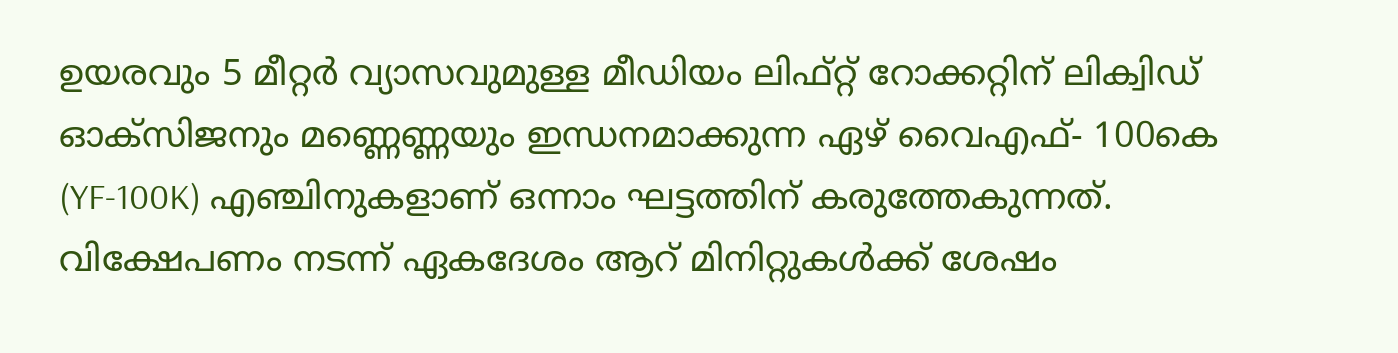ഉയരവും 5 മീറ്റർ വ്യാസവുമുള്ള മീഡിയം ലിഫ്റ്റ് റോക്കറ്റിന് ലിക്വിഡ് ഓക്സിജനും മണ്ണെണ്ണയും ഇന്ധനമാക്കുന്ന ഏഴ് വൈഎഫ്- 100കെ (YF-100K) എഞ്ചിനുകളാണ് ഒന്നാം ഘട്ടത്തിന് കരുത്തേകുന്നത്.
വിക്ഷേപണം നടന്ന് ഏകദേശം ആറ് മിനിറ്റുകൾക്ക് ശേഷം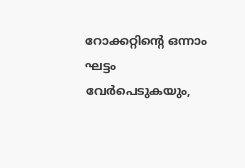റോക്കറ്റിന്റെ ഒന്നാം ഘട്ടം വേർപെടുകയും,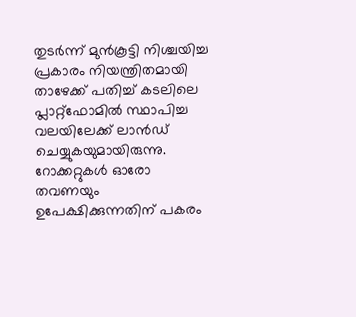തുടർന്ന് മുൻകൂട്ടി നിശ്ചയിച്ച പ്രകാരം നിയന്ത്രിതമായി താഴേക്ക് പതിച്ച് കടലിലെ പ്ലാറ്റ്ഫോമിൽ സ്ഥാപിച്ച വലയിലേക്ക് ലാൻഡ് ചെയ്യുകയുമായിരുന്നു.
റോക്കറ്റുകൾ ഓരോ തവണയും ഉപേക്ഷിക്കുന്നതിന് പകരം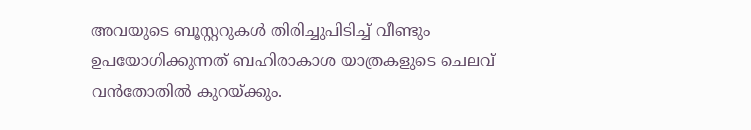അവയുടെ ബൂസ്റ്ററുകൾ തിരിച്ചുപിടിച്ച് വീണ്ടും ഉപയോഗിക്കുന്നത് ബഹിരാകാശ യാത്രകളുടെ ചെലവ് വൻതോതിൽ കുറയ്ക്കും.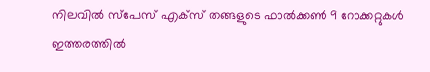നിലവിൽ സ്പേസ് എക്സ് തങ്ങളുടെ ഫാൽക്കൺ 9 റോക്കറ്റുകൾ ഇത്തരത്തിൽ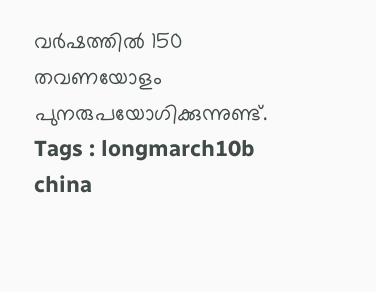വർഷത്തിൽ 150 തവണയോളം പുനരുപയോഗിക്കുന്നുണ്ട്.
Tags : longmarch10b china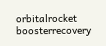orbitalrocket boosterrecovery